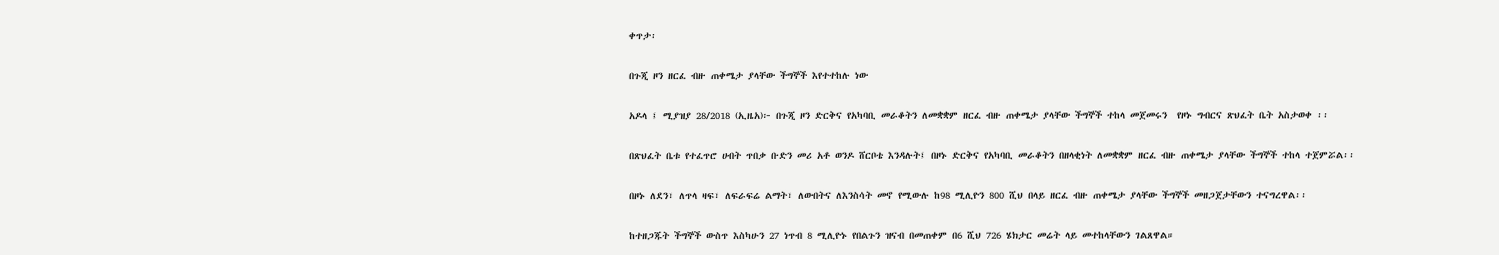ቀጥታ፡

በጉጂ ዞን ዘርፈ ብዙ ጠቀሜታ ያላቸው ችግኞች እየተተከሉ ነው

አዶላ ፤ ሚያዝያ 28/2018 (ኢዜአ)፦ በጉጂ ዞን ድርቅና የአካባቢ መራቆትን ለመቋቋም ዘርፈ ብዙ ጠቀሜታ ያላቸው ችግኞች ተከላ መጀመሩን  የዞኑ ግብርና ጽህፈት ቤት አስታወቀ ፡፡

በጽህፈት ቤቱ የተፈጥሮ ሀብት ጥበቃ ቡድን መሪ አቶ ወንዶ ሸርቦቴ እንዳሉት፤ በዞኑ ድርቅና የአካባቢ መራቆትን በዘላቂነት ለመቋቋም ዘርፈ ብዙ ጠቀሜታ ያላቸው ችግኞች ተከላ ተጀምሯል፡፡

በዞኑ ለደን፣ ለጥላ ዛፍ፣ ለፍራፍሬ ልማት፣ ለውበትና ለእንስሳት መኖ የሚውሉ ከ98 ሚሊዮን 800 ሺህ በላይ ዘርፈ ብዙ ጠቀሜታ ያላቸው ችግኞች መዘጋጀታቸውን ተናግረዋል፡፡

ከተዘጋጁት ችግኞች ውስጥ እስካሁን 27 ነጥብ 8 ሚሊዮኑ የበልጉን ዝናብ በመጠቀም በ6 ሺህ 726 ሄክታር መሬት ላይ መተከላቸውን ገልጸዋል።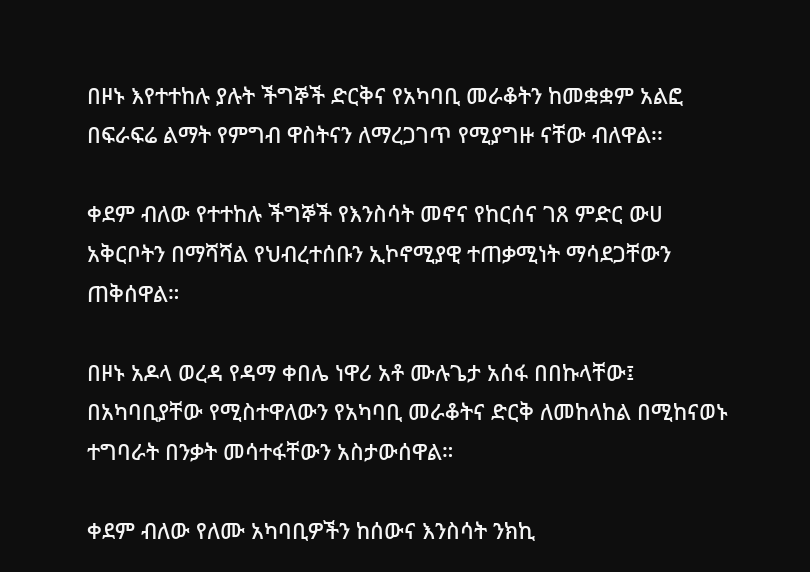በዞኑ እየተተከሉ ያሉት ችግኞች ድርቅና የአካባቢ መራቆትን ከመቋቋም አልፎ በፍራፍሬ ልማት የምግብ ዋስትናን ለማረጋገጥ የሚያግዙ ናቸው ብለዋል፡፡

ቀደም ብለው የተተከሉ ችግኞች የእንስሳት መኖና የከርሰና ገጸ ምድር ውሀ አቅርቦትን በማሻሻል የህብረተሰቡን ኢኮኖሚያዊ ተጠቃሚነት ማሳደጋቸውን ጠቅሰዋል።

በዞኑ አዶላ ወረዳ የዳማ ቀበሌ ነዋሪ አቶ ሙሉጌታ አሰፋ በበኩላቸው፤ በአካባቢያቸው የሚስተዋለውን የአካባቢ መራቆትና ድርቅ ለመከላከል በሚከናወኑ ተግባራት በንቃት መሳተፋቸውን አስታውሰዋል።

ቀደም ብለው የለሙ አካባቢዎችን ከሰውና እንስሳት ንክኪ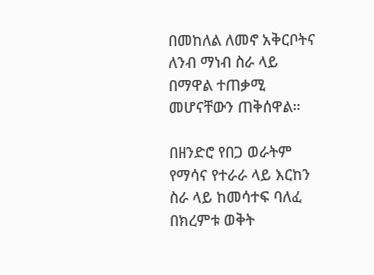በመከለል ለመኖ አቅርቦትና ለንብ ማነብ ስራ ላይ በማዋል ተጠቃሚ መሆናቸውን ጠቅሰዋል።

በዘንድሮ የበጋ ወራትም የማሳና የተራራ ላይ እርከን ስራ ላይ ከመሳተፍ ባለፈ በክረምቱ ወቅት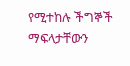የሚተከሉ ችግኞች ማፍላታቸውን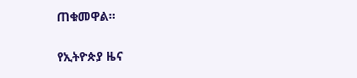ጠቁመዋል።

የኢትዮጵያ ዜና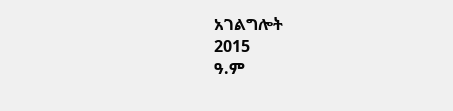አገልግሎት
2015
ዓ.ም